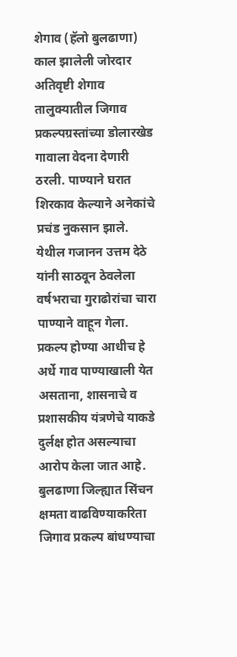शेगाव (हॅलो बुलढाणा) काल झालेली जोरदार अतिवृष्टी शेगाव तालुक्यातील जिगाव प्रकल्पग्रस्तांच्या डोलारखेड गावाला वेदना देणारी ठरली. पाण्याने घरात शिरकाव केल्याने अनेकांचे प्रचंड नुकसान झाले. येथील गजानन उत्तम देठे यांनी साठवून ठेवलेला वर्षभराचा गुराढोरांचा चारा पाण्याने वाहून गेला. प्रकल्प होण्या आधीच हे अर्धे गाव पाण्याखाली येत असताना, शासनाचे व प्रशासकीय यंत्रणेचे याकडे दुर्लक्ष होत असल्याचा आरोप केला जात आहे.
बुलढाणा जिल्ह्यात सिंचन क्षमता वाढविण्याकरिता जिगाव प्रकल्प बांधण्याचा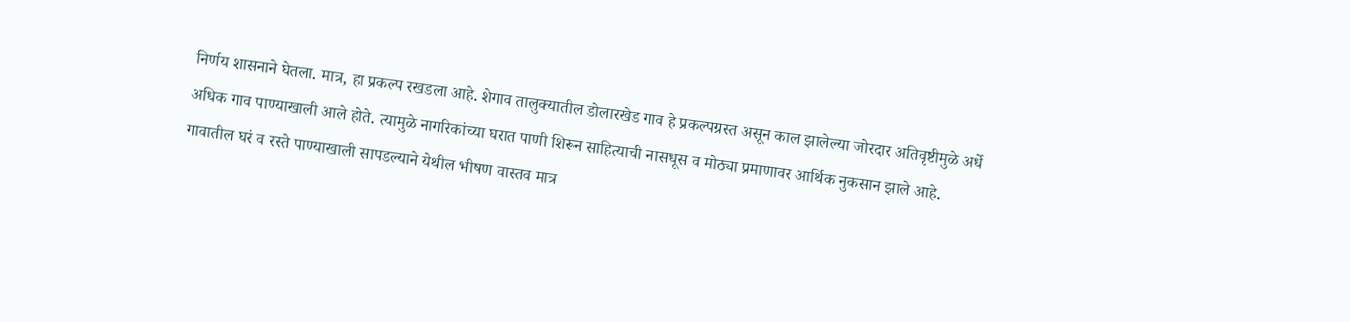निर्णय शासनाने घेतला. मात्र, हा प्रकल्प रखडला आहे. शेगाव तालुक्यातील डोलारखेड गाव हे प्रकल्पग्रस्त असून काल झालेल्या जोरदार अतिवृष्टीमुळे अर्धे अधिक गाव पाण्याखाली आले होते. त्यामुळे नागरिकांच्या घरात पाणी शिरून साहित्याची नासधूस व मोठ्या प्रमाणावर आर्थिक नुकसान झाले आहे. गावातील घरं व रस्ते पाण्याखाली सापडल्याने येथील भीषण वास्तव मात्र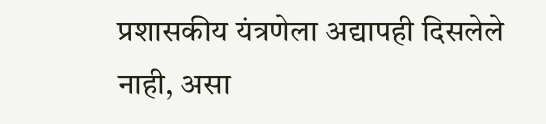प्रशासकीय यंत्रणेला अद्यापही दिसलेले नाही, असा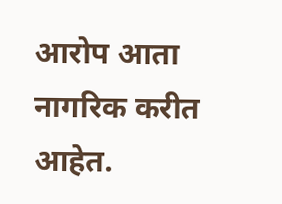आरोप आता नागरिक करीत आहेत.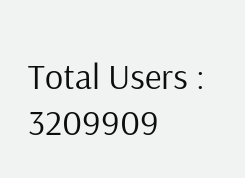Total Users : 3209909